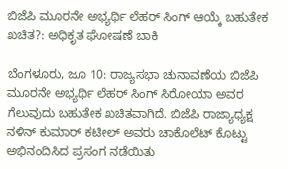ಬಿಜೆಪಿ ಮೂರನೇ ಅಭ್ಯರ್ಥಿ ಲೆಹರ್ ಸಿಂಗ್ ಆಯ್ಕೆ ಬಹುತೇಕ ಖಚಿತ?: ಅಧಿಕೃತ ಘೋಷಣೆ ಬಾಕಿ

ಬೆಂಗಳೂರು, ಜೂ 10: ರಾಜ್ಯಸಭಾ ಚುನಾವಣೆಯ ಬಿಜೆಪಿ ಮೂರನೇ ಅಭ್ಯರ್ಥಿ ಲೆಹರ್ ಸಿಂಗ್ ಸಿರೋಯಾ ಅವರ ಗೆಲುವುದು ಬಹುತೇಕ ಖಚಿತವಾಗಿದೆ. ಬಿಜೆಪಿ ರಾಜ್ಯಾಧ್ಯಕ್ಷ ನಳಿನ್ ಕುಮಾರ್ ಕಟೀಲ್ ಅವರು ಚಾಕೊಲೆಟ್ ಕೊಟ್ಟು ಅಭಿನಂದಿಸಿದ ಪ್ರಸಂಗ ನಡೆಯಿತು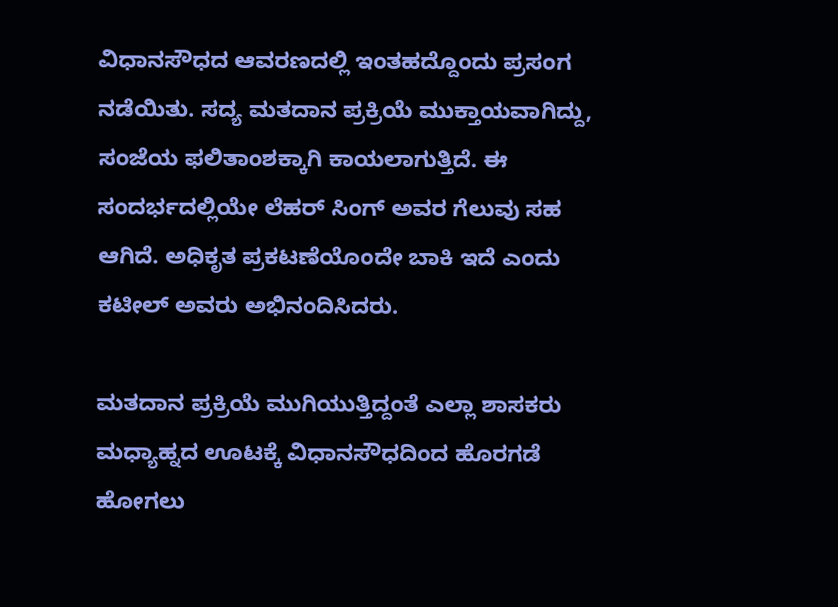ವಿಧಾನಸೌಧದ ಆವರಣದಲ್ಲಿ ಇಂತಹದ್ದೊಂದು ಪ್ರಸಂಗ ನಡೆಯಿತು. ಸದ್ಯ ಮತದಾನ ಪ್ರಕ್ರಿಯೆ ಮುಕ್ತಾಯವಾಗಿದ್ದು, ಸಂಜೆಯ ಫಲಿತಾಂಶಕ್ಕಾಗಿ ಕಾಯಲಾಗುತ್ತಿದೆ. ಈ ಸಂದರ್ಭದಲ್ಲಿಯೇ ಲೆಹರ್ ಸಿಂಗ್ ಅವರ ಗೆಲುವು ಸಹ ಆಗಿದೆ. ಅಧಿಕೃತ ಪ್ರಕಟಣೆಯೊಂದೇ ಬಾಕಿ ಇದೆ ಎಂದು ಕಟೀಲ್ ಅವರು ಅಭಿನಂದಿಸಿದರು.

ಮತದಾನ ಪ್ರಕ್ರಿಯೆ ಮುಗಿಯುತ್ತಿದ್ದಂತೆ ಎಲ್ಲಾ ಶಾಸಕರು ಮಧ್ಯಾಹ್ನದ ಊಟಕ್ಕೆ ವಿಧಾನಸೌಧದಿಂದ ಹೊರಗಡೆ ಹೋಗಲು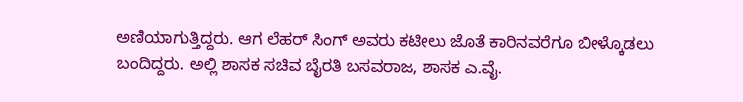ಅಣಿಯಾಗುತ್ತಿದ್ದರು. ಆಗ ಲೆಹರ್ ಸಿಂಗ್ ಅವರು ಕಟೀಲು ಜೊತೆ ಕಾರಿನವರೆಗೂ ಬೀಳ್ಕೊಡಲು ಬಂದಿದ್ದರು. ಅಲ್ಲಿ ಶಾಸಕ ಸಚಿವ ಬೈರತಿ ಬಸವರಾಜ, ಶಾಸಕ ಎ.ವೈ.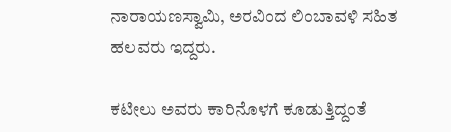ನಾರಾಯಣಸ್ವಾಮಿ, ಅರವಿಂದ ಲಿಂಬಾವಳಿ ಸಹಿತ ಹಲವರು ಇದ್ದರು.

ಕಟೀಲು ಅವರು ಕಾರಿನೊಳಗೆ ಕೂಡುತ್ತಿದ್ದಂತೆ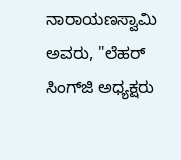ನಾರಾಯಣಸ್ವಾಮಿ ಅವರು, "ಲೆಹರ್ ಸಿಂಗ್‌ಜಿ ಅಧ್ಯಕ್ಷರು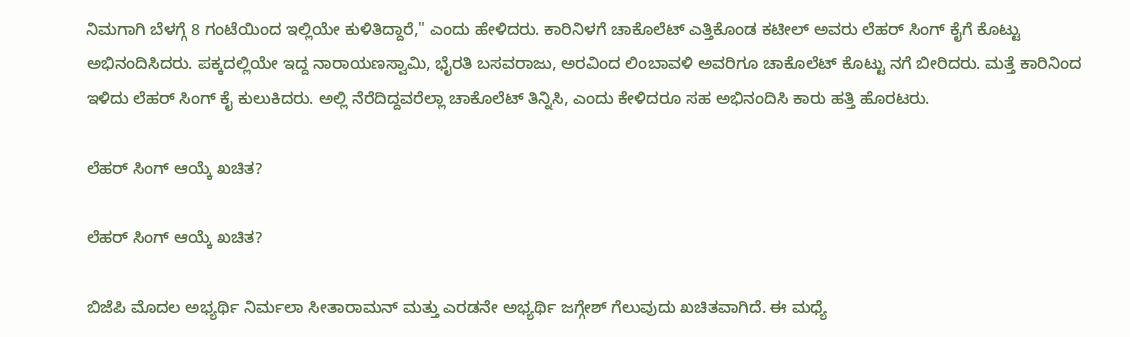ನಿಮಗಾಗಿ ಬೆಳಗ್ಗೆ 8 ಗಂಟೆಯಿಂದ ಇಲ್ಲಿಯೇ ಕುಳಿತಿದ್ದಾರೆ," ಎಂದು ಹೇಳಿದರು. ಕಾರಿನಿಳಗೆ ಚಾಕೊಲೆಟ್ ಎತ್ತಿಕೊಂಡ ಕಟೀಲ್ ಅವರು ಲೆಹರ್ ಸಿಂಗ್ ಕೈಗೆ ಕೊಟ್ಟು ಅಭಿನಂದಿಸಿದರು. ಪಕ್ಕದಲ್ಲಿಯೇ ಇದ್ದ ನಾರಾಯಣಸ್ವಾಮಿ, ಭೈರತಿ ಬಸವರಾಜು, ಅರವಿಂದ ಲಿಂಬಾವಳಿ ಅವರಿಗೂ ಚಾಕೊಲೆಟ್ ಕೊಟ್ಟು ನಗೆ ಬೀರಿದರು. ಮತ್ತೆ ಕಾರಿನಿಂದ ಇಳಿದು ಲೆಹರ್ ಸಿಂಗ್ ಕೈ ಕುಲುಕಿದರು. ಅಲ್ಲಿ ನೆರೆದಿದ್ದವರೆಲ್ಲಾ ಚಾಕೊಲೆಟ್ ತಿನ್ನಿಸಿ, ಎಂದು ಕೇಳಿದರೂ ಸಹ ಅಭಿನಂದಿಸಿ ಕಾರು ಹತ್ತಿ ಹೊರಟರು.

ಲೆಹರ್ ಸಿಂಗ್ ಆಯ್ಕೆ ಖಚಿತ?

ಲೆಹರ್ ಸಿಂಗ್ ಆಯ್ಕೆ ಖಚಿತ?

ಬಿಜೆಪಿ ಮೊದಲ ಅಭ್ಯರ್ಥಿ ನಿರ್ಮಲಾ ಸೀತಾರಾಮನ್ ಮತ್ತು ಎರಡನೇ ಅಭ್ಯರ್ಥಿ ಜಗ್ಗೇಶ್ ಗೆಲುವುದು ಖಚಿತವಾಗಿದೆ. ಈ ಮಧ್ಯೆ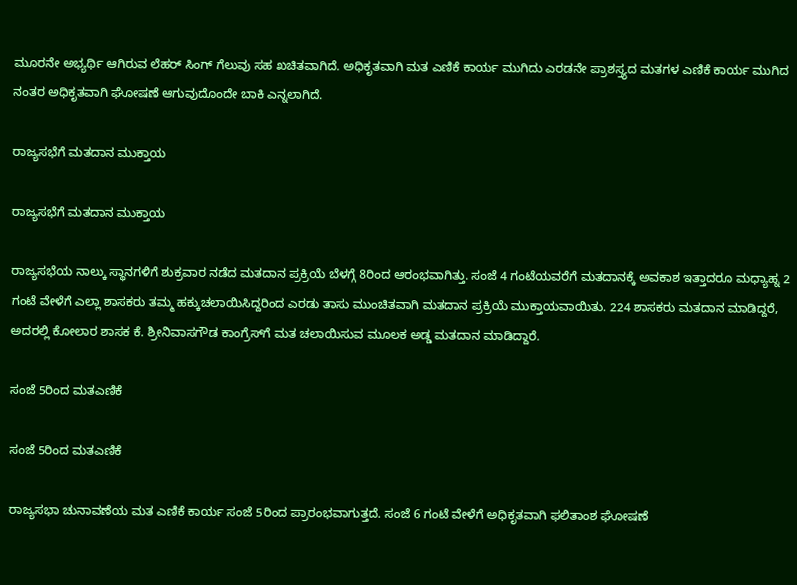ಮೂರನೇ ಅಭ್ಯರ್ಥಿ ಆಗಿರುವ ಲೆಹರ್ ಸಿಂಗ್ ಗೆಲುವು ಸಹ ಖಚಿತವಾಗಿದೆ. ಅಧಿಕೃತವಾಗಿ ಮತ ಎಣಿಕೆ ಕಾರ್ಯ ಮುಗಿದು ಎರಡನೇ ಪ್ರಾಶಸ್ತ್ಯದ ಮತಗಳ ಎಣಿಕೆ ಕಾರ್ಯ ಮುಗಿದ ನಂತರ ಅಧಿಕೃತವಾಗಿ ಘೋಷಣೆ ಆಗುವುದೊಂದೇ ಬಾಕಿ ಎನ್ನಲಾಗಿದೆ.

ರಾಜ್ಯಸಭೆಗೆ ಮತದಾನ ಮುಕ್ತಾಯ

ರಾಜ್ಯಸಭೆಗೆ ಮತದಾನ ಮುಕ್ತಾಯ

ರಾಜ್ಯಸಭೆಯ ನಾಲ್ಕು ಸ್ಥಾನಗಳಿಗೆ ಶುಕ್ರವಾರ ನಡೆದ ಮತದಾನ ಪ್ರಕ್ರಿಯೆ ಬೆಳಗ್ಗೆ 8ರಿಂದ ಆರಂಭವಾಗಿತ್ತು. ಸಂಜೆ 4 ಗಂಟೆಯವರೆಗೆ ಮತದಾನಕ್ಕೆ ಅವಕಾಶ ಇತ್ತಾದರೂ ಮಧ್ಯಾಹ್ನ 2 ಗಂಟೆ ವೇಳೆಗೆ ಎಲ್ಲಾ ಶಾಸಕರು ತಮ್ಮ ಹಕ್ಕುಚಲಾಯಿಸಿದ್ದರಿಂದ ಎರಡು ತಾಸು ಮುಂಚಿತವಾಗಿ ಮತದಾನ ಪ್ರಕ್ರಿಯೆ ಮುಕ್ತಾಯವಾಯಿತು. 224 ಶಾಸಕರು ಮತದಾನ ಮಾಡಿದ್ದರೆ, ಅದರಲ್ಲಿ ಕೋಲಾರ ಶಾಸಕ ಕೆ. ಶ್ರೀನಿವಾಸಗೌಡ ಕಾಂಗ್ರೆಸ್‌ಗೆ ಮತ ಚಲಾಯಿಸುವ ಮೂಲಕ ಅಡ್ಡ ಮತದಾನ ಮಾಡಿದ್ದಾರೆ.

ಸಂಜೆ 5ರಿಂದ ಮತಎಣಿಕೆ

ಸಂಜೆ 5ರಿಂದ ಮತಎಣಿಕೆ

ರಾಜ್ಯಸಭಾ ಚುನಾವಣೆಯ ಮತ ಎಣಿಕೆ ಕಾರ್ಯ ಸಂಜೆ 5ರಿಂದ ಪ್ರಾರಂಭವಾಗುತ್ತದೆ. ಸಂಜೆ 6 ಗಂಟೆ ವೇಳೆಗೆ ಅಧಿಕೃತವಾಗಿ ಫಲಿತಾಂಶ ಘೋಷಣೆ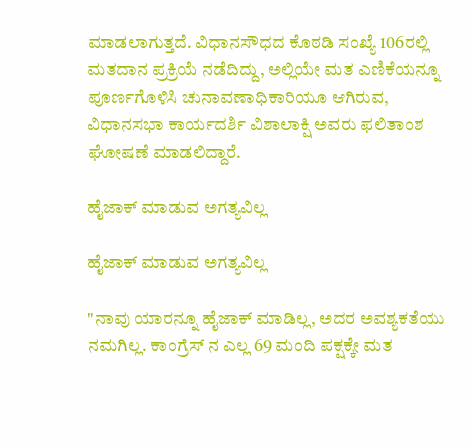ಮಾಡಲಾಗುತ್ತದೆ. ವಿಧಾನಸೌಧದ ಕೊಠಡಿ ಸಂಖ್ಯೆ 106ರಲ್ಲಿ ಮತದಾನ ಪ್ರಕ್ರಿಯೆ ನಡೆದಿದ್ದು, ಅಲ್ಲಿಯೇ ಮತ ಎಣಿಕೆಯನ್ನೂ ಪೂರ್ಣಗೊಳಿಸಿ ಚುನಾವಣಾಧಿಕಾರಿಯೂ ಆಗಿರುವ, ವಿಧಾನಸಭಾ ಕಾರ್ಯದರ್ಶಿ ವಿಶಾಲಾಕ್ಷಿ ಅವರು ಫಲಿತಾಂಶ ಘೋಷಣೆ ಮಾಡಲಿದ್ದಾರೆ.

ಹೈಜಾಕ್ ಮಾಡುವ ಅಗತ್ಯವಿಲ್ಲ

ಹೈಜಾಕ್ ಮಾಡುವ ಅಗತ್ಯವಿಲ್ಲ

"ನಾವು ಯಾರನ್ನೂ ಹೈಜಾಕ್ ಮಾಡಿಲ್ಲ, ಅದರ ಅವಶ್ಯಕತೆಯು ನಮಗಿಲ್ಲ. ಕಾಂಗ್ರೆಸ್ ನ ಎಲ್ಲ 69 ಮಂದಿ ಪಕ್ಷಕ್ಕೇ ಮತ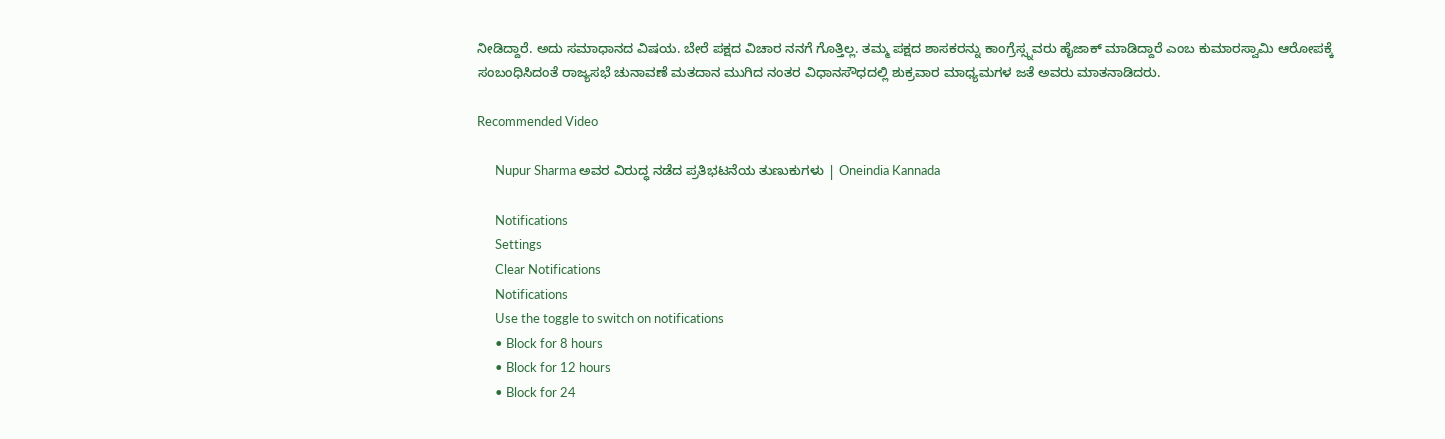ನೀಡಿದ್ದಾರೆ. ಅದು ಸಮಾಧಾನದ ವಿಷಯ. ಬೇರೆ ಪಕ್ಷದ ವಿಚಾರ ನನಗೆ ಗೊತ್ತಿಲ್ಲ. ತಮ್ಮ ಪಕ್ಷದ ಶಾಸಕರನ್ನು ಕಾಂಗ್ರೆಸ್ಸ್ನವರು ಹೈಜಾಕ್ ಮಾಡಿದ್ದಾರೆ ಎಂಬ ಕುಮಾರಸ್ವಾಮಿ ಆರೋಪಕ್ಕೆ ಸಂಬಂಧಿಸಿದಂತೆ ರಾಜ್ಯಸಭೆ ಚುನಾವಣೆ ಮತದಾನ ಮುಗಿದ ನಂತರ ವಿಧಾನಸೌಧದಲ್ಲಿ ಶುಕ್ರವಾರ ಮಾಧ್ಯಮಗಳ ಜತೆ ಅವರು ಮಾತನಾಡಿದರು.

Recommended Video

      Nupur Sharma ಅವರ ವಿರುದ್ಧ ನಡೆದ ಪ್ರತಿಭಟನೆಯ ತುಣುಕುಗಳು | Oneindia Kannada

      Notifications
      Settings
      Clear Notifications
      Notifications
      Use the toggle to switch on notifications
      • Block for 8 hours
      • Block for 12 hours
      • Block for 24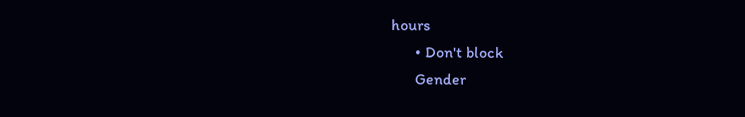hours
      • Don't block
      Gender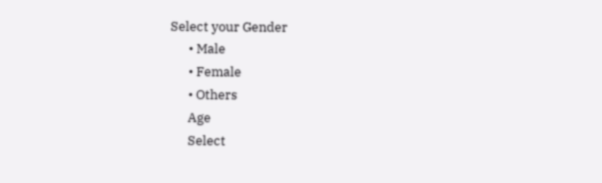Select your Gender
      • Male
      • Female
      • Others
      Age
      Select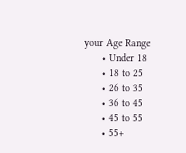your Age Range
      • Under 18
      • 18 to 25
      • 26 to 35
      • 36 to 45
      • 45 to 55
      • 55+